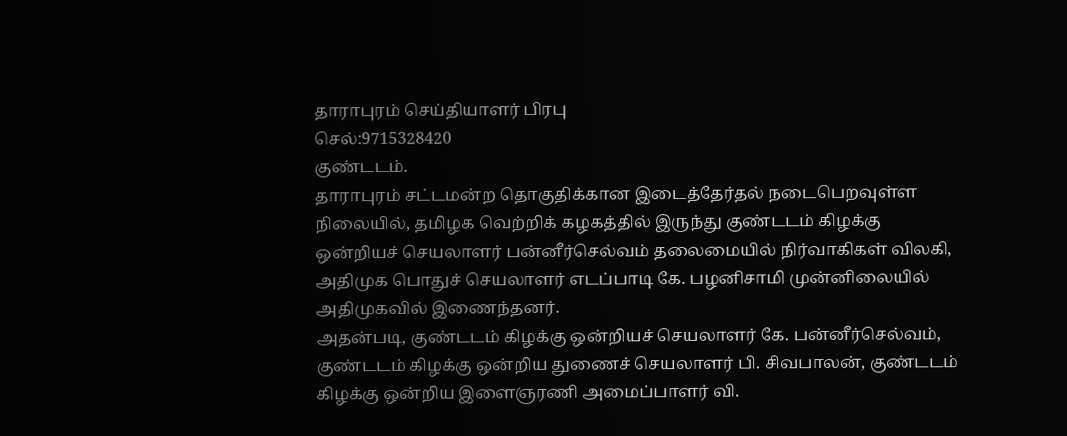தாராபுரம் செய்தியாளர் பிரபு
செல்:9715328420
குண்டடம்.
தாராபுரம் சட்டமன்ற தொகுதிக்கான இடைத்தேர்தல் நடைபெறவுள்ள நிலையில், தமிழக வெற்றிக் கழகத்தில் இருந்து குண்டடம் கிழக்கு ஒன்றியச் செயலாளர் பன்னீர்செல்வம் தலைமையில் நிர்வாகிகள் விலகி, அதிமுக பொதுச் செயலாளர் எடப்பாடி கே. பழனிசாமி முன்னிலையில் அதிமுகவில் இணைந்தனர்.
அதன்படி, குண்டடம் கிழக்கு ஒன்றியச் செயலாளர் கே. பன்னீர்செல்வம், குண்டடம் கிழக்கு ஒன்றிய துணைச் செயலாளர் பி. சிவபாலன், குண்டடம் கிழக்கு ஒன்றிய இளைஞரணி அமைப்பாளர் வி.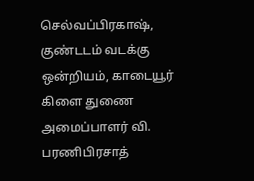செல்வப்பிரகாஷ், குண்டடம் வடக்கு ஒன்றியம், காடையூர் கிளை துணை அமைப்பாளர் வி. பரணிபிரசாத்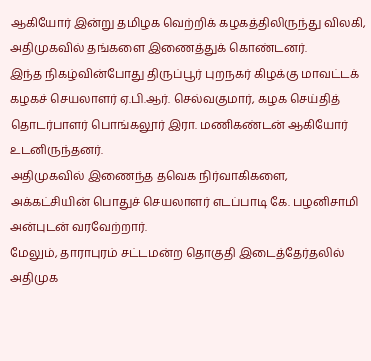ஆகியோர் இன்று தமிழக வெற்றிக் கழகத்திலிருந்து விலகி, அதிமுகவில் தங்களை இணைத்துக் கொண்டனர்.
இந்த நிகழ்வின்போது திருப்பூர் புறநகர் கிழக்கு மாவட்டக் கழகச் செயலாளர் ஏ.பி.ஆர். செல்வகுமார், கழக செய்தித் தொடர்பாளர் பொங்கலூர் இரா. மணிகண்டன் ஆகியோர் உடனிருந்தனர்.
அதிமுகவில் இணைந்த தவெக நிர்வாகிகளை, அக்கட்சியின் பொதுச் செயலாளர் எடப்பாடி கே. பழனிசாமி அன்புடன் வரவேற்றார்.
மேலும், தாராபுரம் சட்டமன்ற தொகுதி இடைத்தேர்தலில் அதிமுக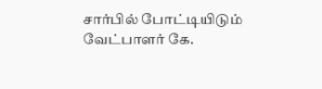சார்பில் போட்டியிடும் வேட்பாளர் கே.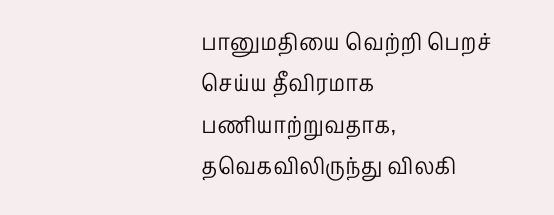பானுமதியை வெற்றி பெறச் செய்ய தீவிரமாக பணியாற்றுவதாக, தவெகவிலிருந்து விலகி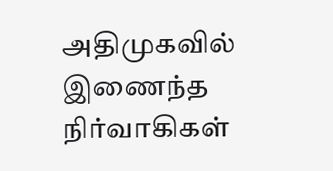அதிமுகவில் இணைந்த நிர்வாகிகள்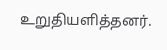உறுதியளித்தனர்.